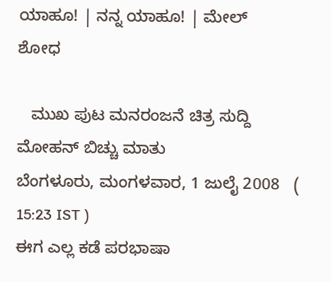ಯಾಹೂ! | ನನ್ನ ಯಾಹೂ! | ಮೇಲ್
ಶೋಧ

   ಮುಖ ಪುಟ ಮನರಂಜನೆ ಚಿತ್ರ ಸುದ್ದಿ
ಮೋಹನ್ ಬಿಚ್ಚು ಮಾತು
ಬೆಂಗಳೂರು, ಮಂಗಳವಾರ, 1 ಜುಲೈ 2008   ( 15:23 IST )
ಈಗ ಎಲ್ಲ ಕಡೆ ಪರಭಾಷಾ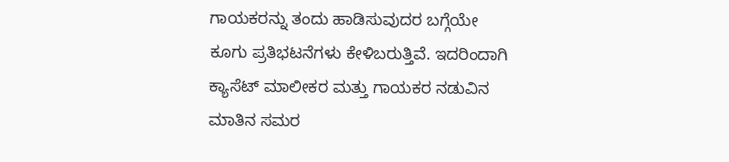ಗಾಯಕರನ್ನು ತಂದು ಹಾಡಿಸುವುದರ ಬಗ್ಗೆಯೇ ಕೂಗು ಪ್ರತಿಭಟನೆಗಳು ಕೇಳಿಬರುತ್ತಿವೆ. ಇದರಿಂದಾಗಿ ಕ್ಯಾಸೆಟ್ ಮಾಲೀಕರ ಮತ್ತು ಗಾಯಕರ ನಡುವಿನ ಮಾತಿನ ಸಮರ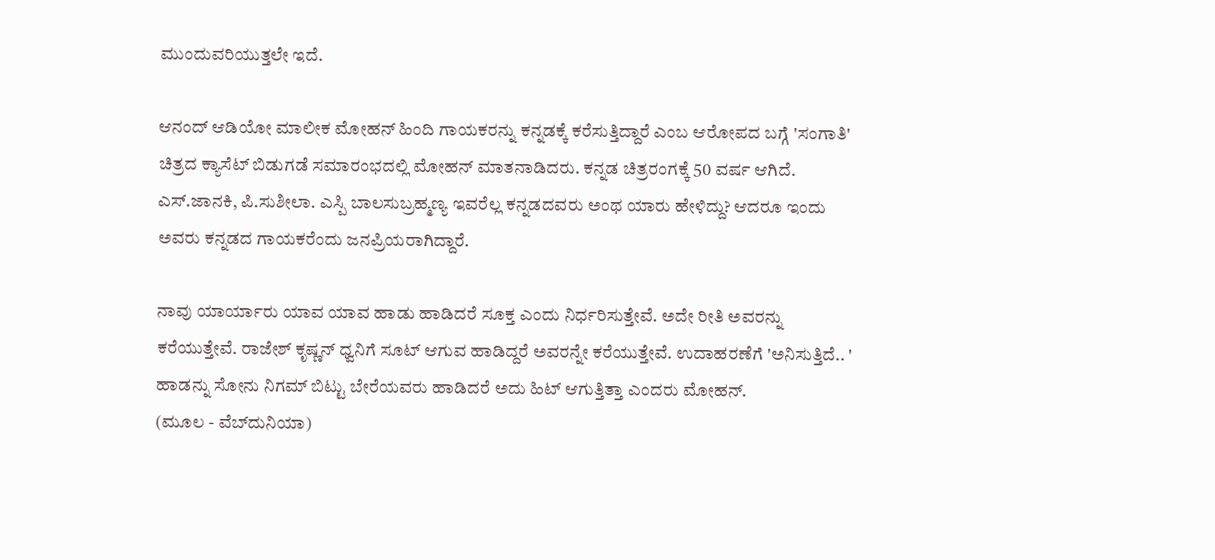ಮುಂದುವರಿಯುತ್ತಲೇ ಇದೆ.

ಆನಂದ್ ಆಡಿಯೋ ಮಾಲೀಕ ಮೋಹನ್ ಹಿಂದಿ ಗಾಯಕರನ್ನು ಕನ್ನಡಕ್ಕೆ ಕರೆಸುತ್ತಿದ್ದಾರೆ ಎಂಬ ಆರೋಪದ ಬಗ್ಗೆ 'ಸಂಗಾತಿ' ಚಿತ್ರದ ಕ್ಯಾಸೆಟ್ ಬಿಡುಗಡೆ ಸಮಾರಂಭದಲ್ಲಿ ಮೋಹನ್ ಮಾತನಾಡಿದರು. ಕನ್ನಡ ಚಿತ್ರರಂಗಕ್ಕೆ 50 ವರ್ಷ ಆಗಿದೆ. ಎಸ್.ಜಾನಕಿ, ಪಿ.ಸುಶೀಲಾ. ಎಸ್ಪಿ ಬಾಲಸುಬ್ರಹ್ಮಣ್ಯ ಇವರೆಲ್ಲ ಕನ್ನಡದವರು ಅಂಥ ಯಾರು ಹೇಳಿದ್ದು? ಆದರೂ ಇಂದು ಅವರು ಕನ್ನಡದ ಗಾಯಕರೆಂದು ಜನಪ್ರಿಯರಾಗಿದ್ದಾರೆ.

ನಾವು ಯಾರ್ಯಾರು ಯಾವ ಯಾವ ಹಾಡು ಹಾಡಿದರೆ ಸೂಕ್ತ ಎಂದು ನಿರ್ಧರಿಸುತ್ತೇವೆ. ಅದೇ ರೀತಿ ಅವರನ್ನು ಕರೆಯುತ್ತೇವೆ. ರಾಜೇಶ್ ಕೃಷ್ಣನ್ ಧ್ವನಿಗೆ ಸೂಟ್ ಆಗುವ ಹಾಡಿದ್ದರೆ ಅವರನ್ನೇ ಕರೆಯುತ್ತೇವೆ. ಉದಾಹರಣೆಗೆ 'ಅನಿಸುತ್ತಿದೆ.. ' ಹಾಡನ್ನು ಸೋನು ನಿಗಮ್ ಬಿಟ್ಟು ಬೇರೆಯವರು ಹಾಡಿದರೆ ಅದು ಹಿಟ್ ಆಗುತ್ತಿತ್ತಾ ಎಂದರು ಮೋಹನ್.
(ಮೂಲ - ವೆಬ್‌ದುನಿಯಾ)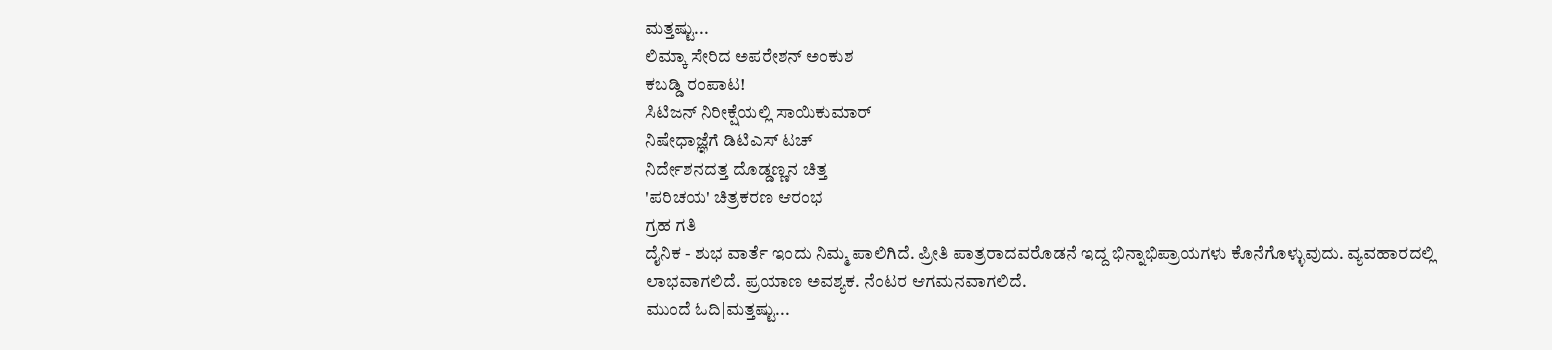ಮತ್ತಷ್ಟು...
ಲಿಮ್ಕಾ ಸೇರಿದ ಅಪರೇಶನ್ ಅಂಕುಶ
ಕಬಡ್ಡಿ ರಂಪಾಟ!
ಸಿಟಿಜನ್ ನಿರೀಕ್ಷೆಯಲ್ಲಿ ಸಾಯಿಕುಮಾರ್
ನಿಷೇಧಾಜ್ಞೆಗೆ ಡಿಟಿಎಸ್‌ ಟಚ್
ನಿರ್ದೇಶನದತ್ತ ದೊಡ್ಡಣ್ಣನ ಚಿತ್ತ
'ಪರಿಚಯ' ಚಿತ್ರಕರಣ ಆರಂಭ
ಗ್ರಹ ಗತಿ
ದೈನಿಕ - ಶುಭ ವಾರ್ತೆ ಇಂದು ನಿಮ್ಮ ಪಾಲಿಗಿದೆ. ಪ್ರೀತಿ ಪಾತ್ರರಾದವರೊಡನೆ ಇದ್ದ ಭಿನ್ನಾಭಿಪ್ರಾಯಗಳು ಕೊನೆಗೊಳ್ಳುವುದು. ವ್ಯವಹಾರದಲ್ಲಿ ಲಾಭವಾಗಲಿದೆ. ಪ್ರಯಾಣ ಅವಶ್ಯಕ. ನೆಂಟರ ಆಗಮನವಾಗಲಿದೆ.
ಮುಂದೆ ಓದಿ|ಮತ್ತಷ್ಟು...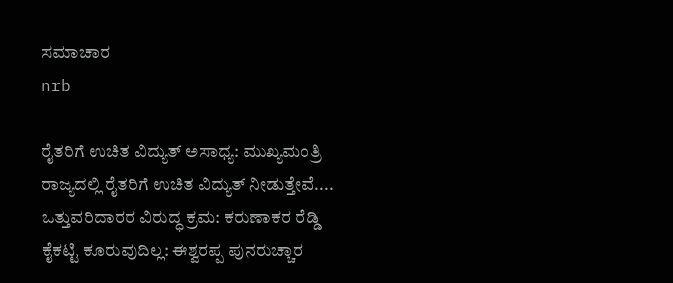ಸಮಾಚಾರ
nrb

ರೈತರಿಗೆ ಉಚಿತ ವಿದ್ಯುತ್ ಅಸಾಧ್ಯ: ಮುಖ್ಯಮಂತ್ರಿ
ರಾಜ್ಯದಲ್ಲಿ ರೈತರಿಗೆ ಉಚಿತ ವಿದ್ಯುತ್ ನೀಡುತ್ತೇವೆ....
ಒತ್ತುವರಿದಾರರ ವಿರುದ್ಧ ಕ್ರಮ: ಕರುಣಾಕರ ರೆಡ್ಡಿ
ಕೈಕಟ್ಟಿ ಕೂರುವುದಿಲ್ಲ: ಈಶ್ವರಪ್ಪ ಪುನರುಚ್ಚಾರ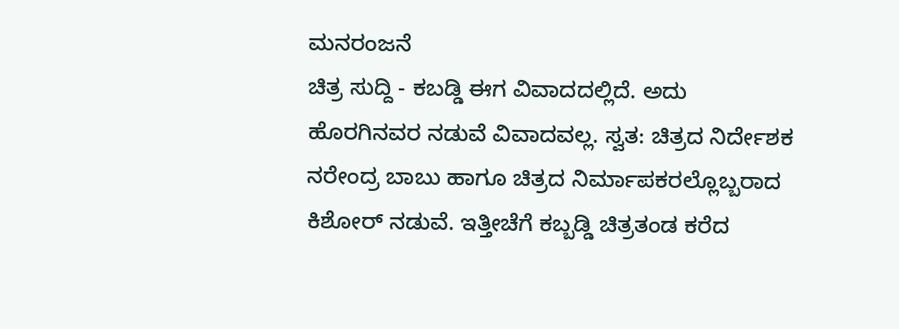ಮನರಂಜನೆ
ಚಿತ್ರ ಸುದ್ದಿ - ಕಬಡ್ಡಿ ಈಗ ವಿವಾದದಲ್ಲಿದೆ. ಅದು ಹೊರಗಿನವರ ನಡುವೆ ವಿವಾದವಲ್ಲ. ಸ್ವತ: ಚಿತ್ರದ ನಿರ್ದೇಶಕ ನರೇಂದ್ರ ಬಾಬು ಹಾಗೂ ಚಿತ್ರದ ನಿರ್ಮಾಪಕರಲ್ಲೊಬ್ಬರಾದ ಕಿಶೋರ್ ನಡುವೆ. ಇತ್ತೀಚೆಗೆ ಕಬ್ಬಡ್ಡಿ ಚಿತ್ರತಂಡ ಕರೆದ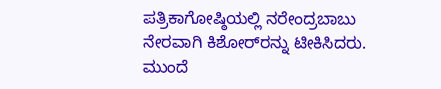ಪತ್ರಿಕಾಗೋಷ್ಠಿಯಲ್ಲಿ ನರೇಂದ್ರಬಾಬು ನೇರವಾಗಿ ಕಿಶೋರ್‌ರನ್ನು ಟೀಕಿಸಿದರು.
ಮುಂದೆ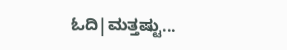ಓದಿ|ಮತ್ತಷ್ಟು...